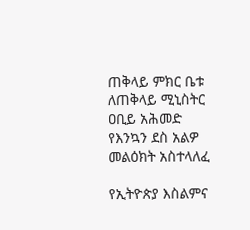ጠቅላይ ምክር ቤቱ ለጠቅላይ ሚኒስትር ዐቢይ አሕመድ የእንኳን ደስ አልዎ መልዕክት አስተላለፈ

የኢትዮጵያ እስልምና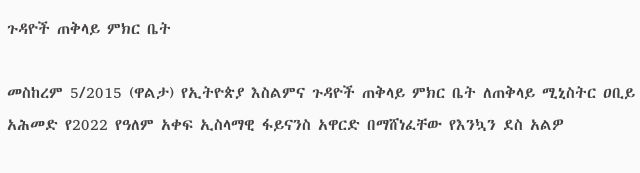ጉዳዮች ጠቅላይ ምክር ቤት

መስከረም 5/2015 (ዋልታ) የኢትዮጵያ እስልምና ጉዳዮች ጠቅላይ ምክር ቤት ለጠቅላይ ሚኒስትር ዐቢይ አሕመድ የ2022 የዓለም አቀፍ ኢስላማዊ ፋይናንስ አዋርድ በማሸነፈቸው የእንኳን ደስ አልዎ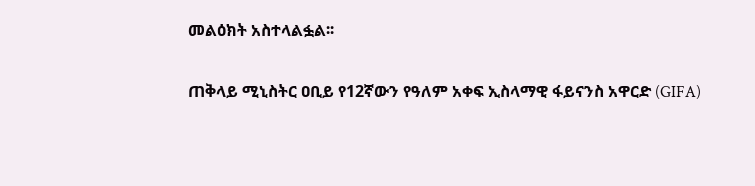መልዕክት አስተላልፏል፡፡

ጠቅላይ ሚኒስትር ዐቢይ የ12ኛውን የዓለም አቀፍ ኢስላማዊ ፋይናንስ አዋርድ (GIFA)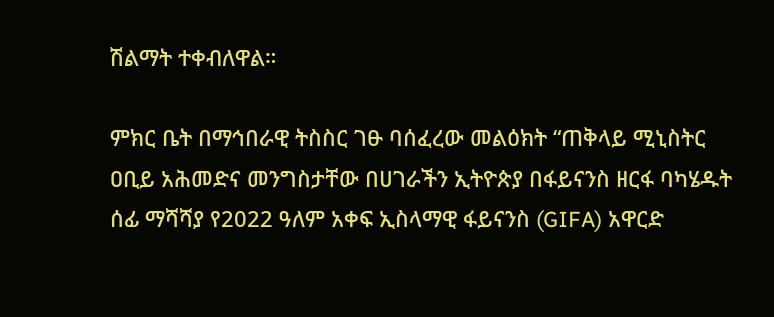ሽልማት ተቀብለዋል።

ምክር ቤት በማኅበራዊ ትስስር ገፁ ባሰፈረው መልዕክት “ጠቅላይ ሚኒስትር ዐቢይ አሕመድና መንግስታቸው በሀገራችን ኢትዮጵያ በፋይናንስ ዘርፋ ባካሄዱት ሰፊ ማሻሻያ የ2022 ዓለም አቀፍ ኢስላማዊ ፋይናንስ (GIFA) አዋርድ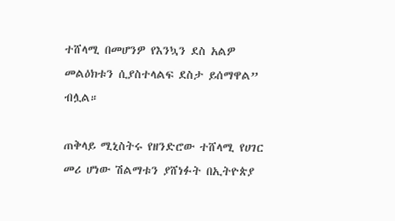ተሸላሚ በመሆንዎ የእንኳን ደስ አልዎ መልዕክቱን ሲያስተላልፍ ደስታ ይሰማዋል” ብሏል።

ጠቅላይ ሚኒስትሩ የዘንድሮው ተሸላሚ የሀገር መሪ ሆነው ሽልማቱን ያሸነፉት በኢትዮጵያ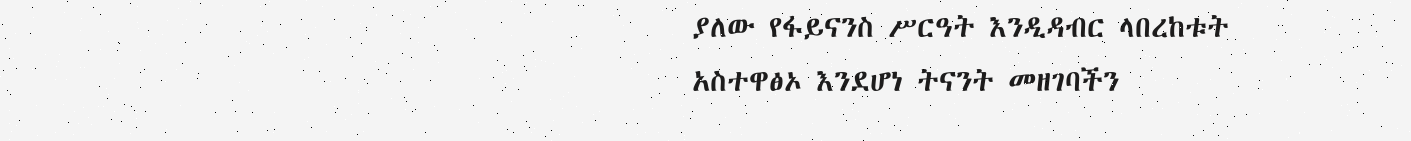ያለው የፋይናንስ ሥርዓት እንዲዳብር ላበረከቱት አስተዋፅኦ እንደሆነ ትናንት መዘገባችን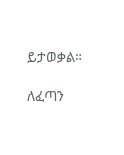ይታወቃል።

ለፈጣን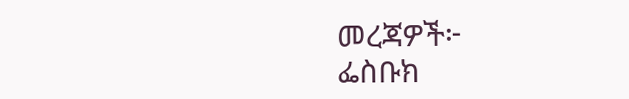መረጃዎች፦
ፌስቡክ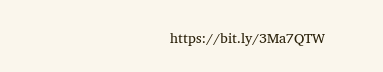https://bit.ly/3Ma7QTW